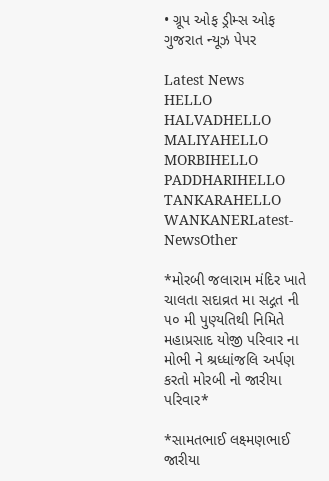• ગ્રૂપ ઓફ ડ્રીમ્સ ઓફ ગુજરાત ન્યૂઝ પેપર

Latest News
HELLO HALVADHELLO MALIYAHELLO MORBIHELLO PADDHARIHELLO TANKARAHELLO WANKANERLatest-NewsOther

*મોરબી જલારામ મંદિર ખાતે ચાલતા સદાવ્રત મા સદ્ગત ની ૫૦ મી પુણ્યતિથી નિમિતે મહાપ્રસાદ યોજી પરિવાર ના મોભી ને શ્રધ્ધાંજલિ અર્પણ કરતો મોરબી નો જારીયા પરિવાર*

*સામતભાઈ લક્ષ્મણભાઈ જારીયા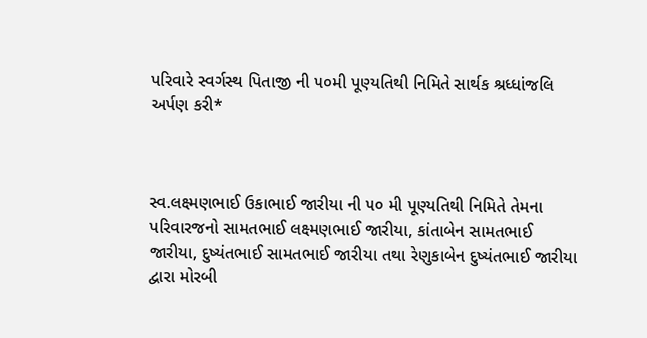પરિવારે સ્વર્ગસ્થ પિતાજી ની ૫૦મી પૂણ્યતિથી નિમિતે સાર્થક શ્રધ્ધાંજલિ અર્પણ કરી*



સ્વ.લક્ષ્મણભાઈ ઉકાભાઈ જારીયા ની ૫૦ મી પૂણ્યતિથી નિમિતે તેમના પરિવારજનો સામતભાઈ લક્ષ્મણભાઈ જારીયા, કાંતાબેન સામતભાઈ જારીયા, દુષ્યંતભાઈ સામતભાઈ જારીયા તથા રેણુકાબેન દુષ્યંતભાઈ જારીયા દ્વારા મોરબી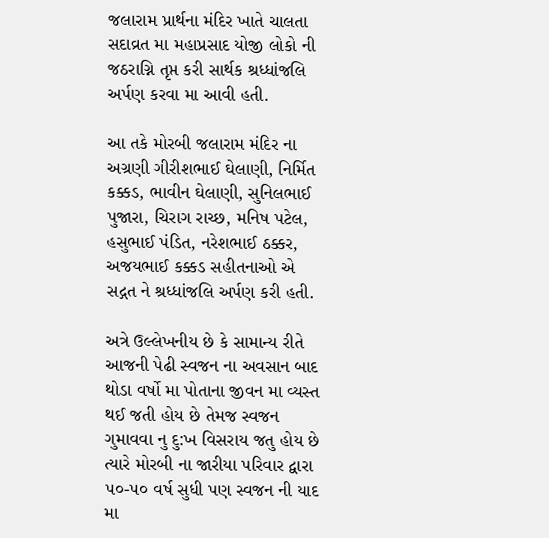જલારામ પ્રાર્થના મંદિર ખાતે ચાલતા સદાવ્રત મા મહાપ્રસાદ યોજી લોકો ની જઠરાગ્નિ તૃપ્ત કરી સાર્થક શ્રધ્ધાંજલિ અર્પણ કરવા મા આવી હતી.

આ તકે મોરબી જલારામ મંદિર ના અગ્રણી ગીરીશભાઈ ઘેલાણી, નિર્મિત કક્કડ, ભાવીન ઘેલાણી, સુનિલભાઈ પુજારા, ચિરાગ રાચ્છ, મનિષ પટેલ, હસુભાઈ પંડિત, નરેશભાઈ ઠક્કર, અજયભાઈ કક્કડ સહીતનાઓ એ સદ્ગત ને શ્રધ્ધાંજલિ અર્પણ કરી હતી.

અત્રે ઉલ્લેખનીય છે કે સામાન્ય રીતે આજની પેઢી સ્વજન ના અવસાન બાદ થોડા વર્ષો મા પોતાના જીવન મા વ્યસ્ત થઈ જતી હોય છે તેમજ સ્વજન ગુમાવવા નુ દુ:ખ વિસરાય જતુ હોય છે ત્યારે મોરબી ના જારીયા પરિવાર દ્વારા ૫૦-૫૦ વર્ષ સુધી પણ સ્વજન ની યાદ મા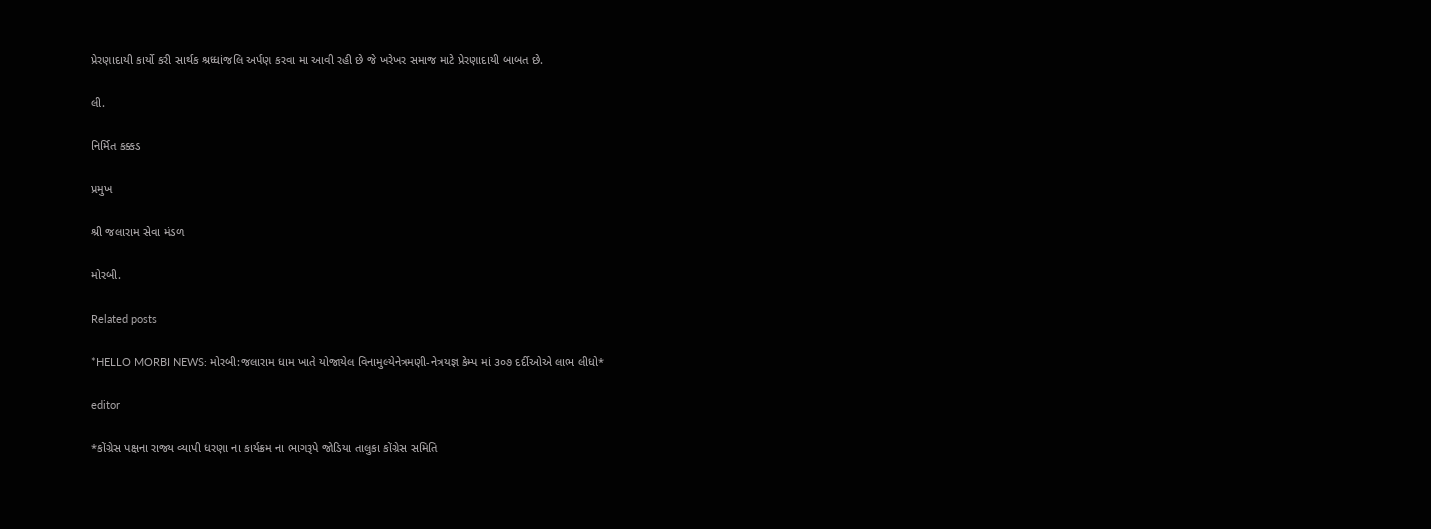પ્રેરણાદાયી કાર્યો કરી સાર્થક શ્રધ્ધાંજલિ અર્પણ કરવા મા આવી રહી છે જે ખરેખર સમાજ માટે પ્રેરણાદાયી બાબત છે.

લી.

નિર્મિત કક્કડ

પ્રમુખ

શ્રી જલારામ સેવા મંડળ

મોરબી.

Related posts

*HELLO MORBI NEWS: મોરબી:જલારામ ધામ ખાતે યોજાયેલ વિનામુલ્યેનેત્રમણી-નેત્રયજ્ઞ કેમ્પ માં ૩૦૭ દર્દીઓએ લાભ લીધો*

editor

*કોંગ્રેસ પક્ષના રાજ્ય વ્યાપી ધરણા ના કાર્યક્રમ ના ભાગરૂપે જોડિયા તાલુકા કોંગ્રેસ સમિતિ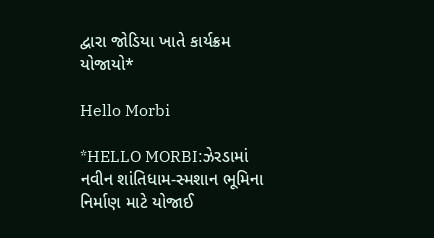દ્વારા જોડિયા ખાતે કાર્યક્રમ યોજાયો*

Hello Morbi

*HELLO MORBI:ઝેરડામાં નવીન શાંતિધામ-સ્મશાન ભૂમિના નિર્માણ માટે યોજાઈ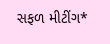સફળ મીટીંગ*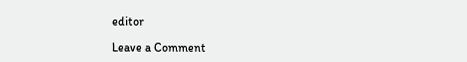editor

Leave a Comment